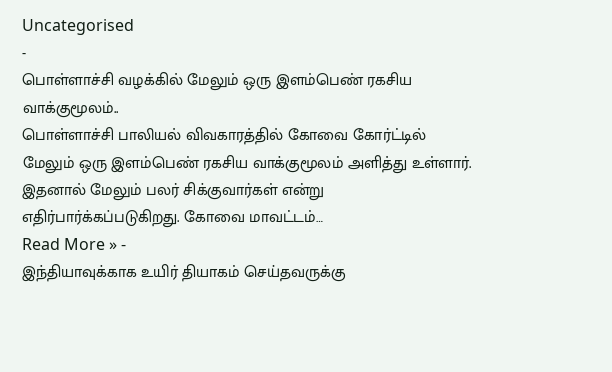Uncategorised
-
பொள்ளாச்சி வழக்கில் மேலும் ஒரு இளம்பெண் ரகசிய வாக்குமூலம்..
பொள்ளாச்சி பாலியல் விவகாரத்தில் கோவை கோர்ட்டில் மேலும் ஒரு இளம்பெண் ரகசிய வாக்குமூலம் அளித்து உள்ளார். இதனால் மேலும் பலர் சிக்குவார்கள் என்று எதிர்பார்க்கப்படுகிறது. கோவை மாவட்டம்…
Read More » -
இந்தியாவுக்காக உயிர் தியாகம் செய்தவருக்கு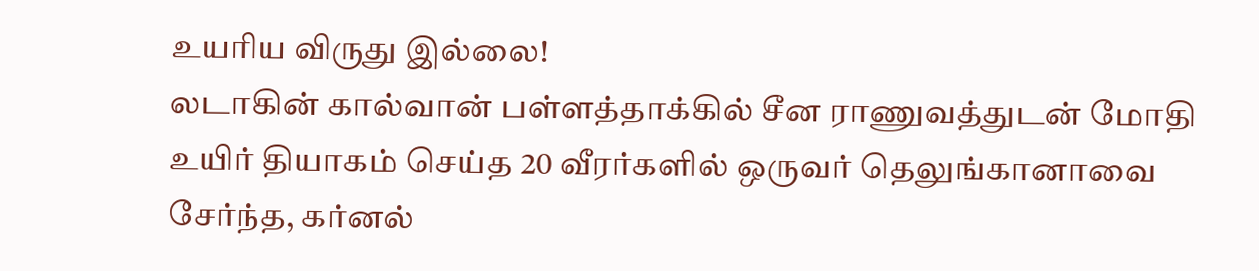உயரிய விருது இல்லை!
லடாகின் கால்வான் பள்ளத்தாக்கில் சீன ராணுவத்துடன் மோதி உயிர் தியாகம் செய்த 20 வீரர்களில் ஒருவர் தெலுங்கானாவை சேர்ந்த, கர்னல்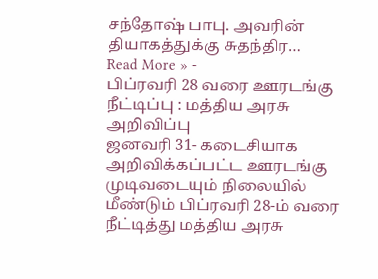சந்தோஷ் பாபு. அவரின் தியாகத்துக்கு சுதந்திர…
Read More » -
பிப்ரவரி 28 வரை ஊரடங்கு நீட்டிப்பு : மத்திய அரசு அறிவிப்பு
ஜனவரி 31- கடைசியாக அறிவிக்கப்பட்ட ஊரடங்கு முடிவடையும் நிலையில் மீண்டும் பிப்ரவரி 28-ம் வரை நீட்டித்து மத்திய அரசு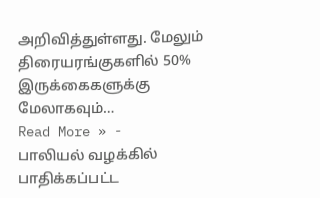அறிவித்துள்ளது. மேலும் திரையரங்குகளில் 50% இருக்கைகளுக்கு மேலாகவும்…
Read More » -
பாலியல் வழக்கில் பாதிக்கப்பட்ட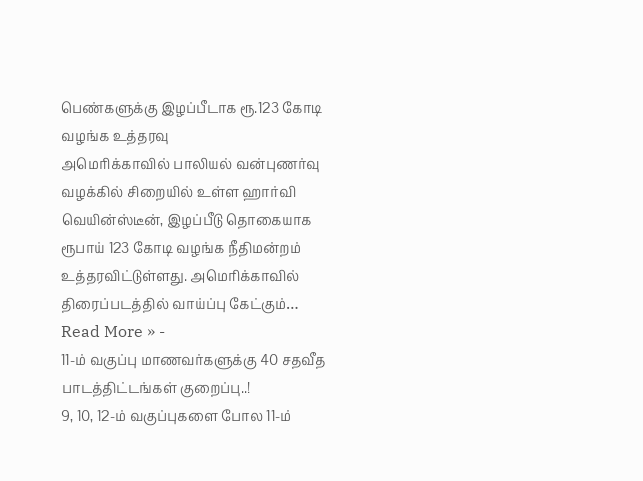பெண்களுக்கு இழப்பீடாக ரூ.123 கோடி வழங்க உத்தரவு
அமெரிக்காவில் பாலியல் வன்புணர்வு வழக்கில் சிறையில் உள்ள ஹார்வி வெயின்ஸ்டீன், இழப்பீடு தொகையாக ரூபாய் 123 கோடி வழங்க நீதிமன்றம் உத்தரவிட்டுள்ளது. அமெரிக்காவில் திரைப்படத்தில் வாய்ப்பு கேட்கும்…
Read More » -
11-ம் வகுப்பு மாணவர்களுக்கு 40 சதவீத பாடத்திட்டங்கள் குறைப்பு..!
9, 10, 12-ம் வகுப்புகளை போல 11-ம்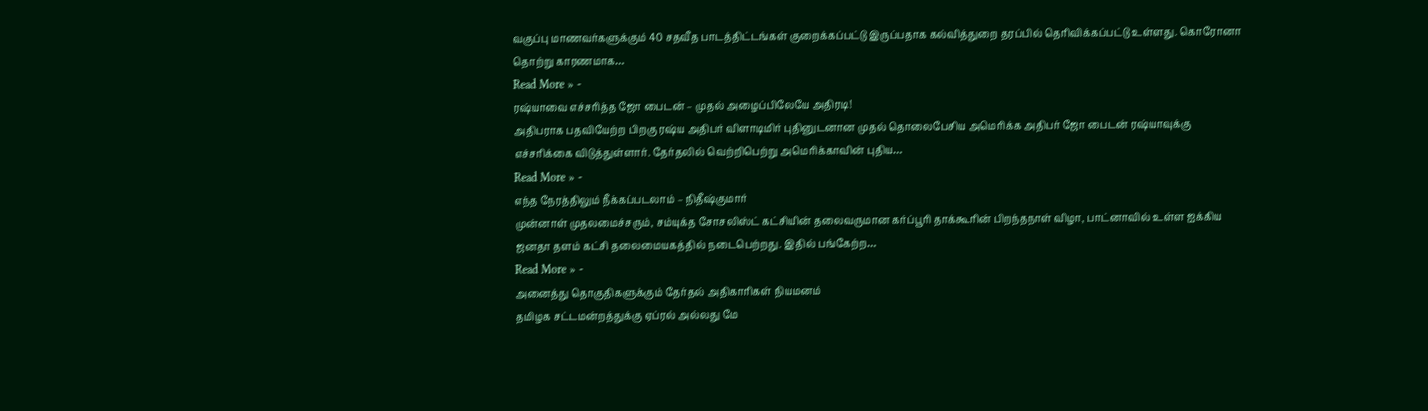வகுப்பு மாணவர்களுக்கும் 40 சதவீத பாடத்திட்டங்கள் குறைக்கப்பட்டு இருப்பதாக கல்வித்துறை தரப்பில் தெரிவிக்கப்பட்டு உள்ளது. கொரோனா தொற்று காரணமாக…
Read More » -
ரஷ்யாவை எச்சரித்த ஜோ பைடன் – முதல் அழைப்பிலேயே அதிரடி!
அதிபராக பதவியேற்ற பிறகு ரஷ்ய அதிபர் விளாடிமிர் புதினுடனான முதல் தொலைபேசிய அமெரிக்க அதிபர் ஜோ பைடன் ரஷ்யாவுக்கு எச்சரிக்கை விடுத்துள்ளார். தேர்தலில் வெற்றிபெற்று அமெரிக்காவின் புதிய…
Read More » -
எந்த நேரத்திலும் நீக்கப்படலாம் – நிதீஷ்குமார்
முன்னாள் முதலமைச்சரும், சம்யுக்த சோசலிஸ்ட் கட்சியின் தலைவருமான கர்ப்பூரி தாக்கூரின் பிறந்தநாள் விழா, பாட்னாவில் உள்ள ஐக்கிய ஜனதா தளம் கட்சி தலைமையகத்தில் நடைபெற்றது. இதில் பங்கேற்ற…
Read More » -
அனைத்து தொகுதிகளுக்கும் தேர்தல் அதிகாரிகள் நியமனம்
தமிழக சட்டமன்றத்துக்கு ஏப்ரல் அல்லது மே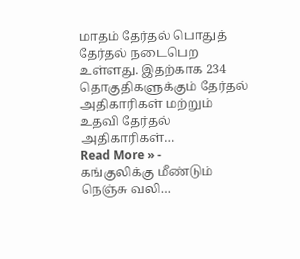மாதம் தேர்தல் பொதுத் தேர்தல் நடைபெற உள்ளது. இதற்காக 234 தொகுதிகளுக்கும் தேர்தல் அதிகாரிகள் மற்றும் உதவி தேர்தல் அதிகாரிகள்…
Read More » -
கங்குலிக்கு மீண்டும் நெஞ்சு வலி…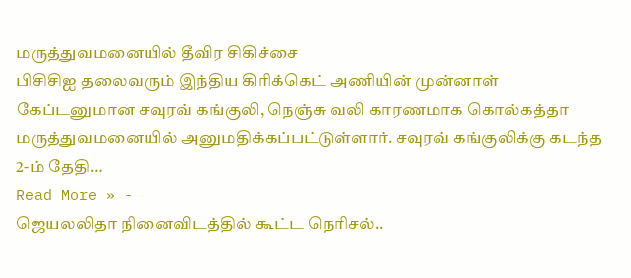மருத்துவமனையில் தீவிர சிகிச்சை
பிசிசிஐ தலைவரும் இந்திய கிரிக்கெட் அணியின் முன்னாள் கேப்டனுமான சவுரவ் கங்குலி, நெஞ்சு வலி காரணமாக கொல்கத்தா மருத்துவமனையில் அனுமதிக்கப்பட்டுள்ளார். சவுரவ் கங்குலிக்கு கடந்த 2-ம் தேதி…
Read More » -
ஜெயலலிதா நினைவிடத்தில் கூட்ட நெரிசல்..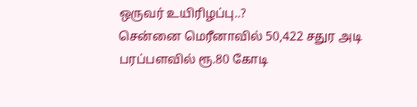ஒருவர் உயிரிழப்பு..?
சென்னை மெரீனாவில் 50,422 சதுர அடி பரப்பளவில் ரூ.80 கோடி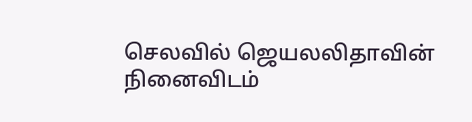செலவில் ஜெயலலிதாவின் நினைவிடம்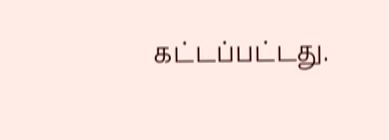கட்டப்பட்டது.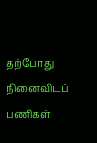தற்போது நினைவிடப் பணிகள்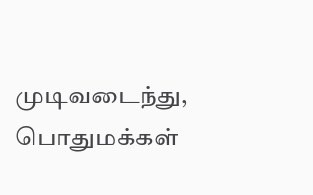முடிவடைந்து, பொதுமக்கள்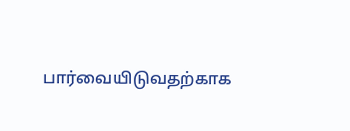பார்வையிடுவதற்காக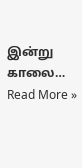இன்று காலை…
Read More »